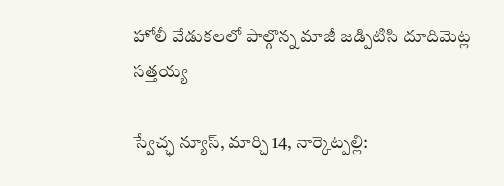హోలీ వేడుకలలో పాల్గొన్న మాజీ జడ్పిటిసి దూదిమెట్ల సత్తయ్య

స్వేచ్ఛ న్యూస్, మార్చి 14, నార్కెట్పల్లి: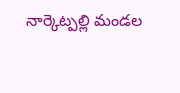నార్కెట్పల్లి మండల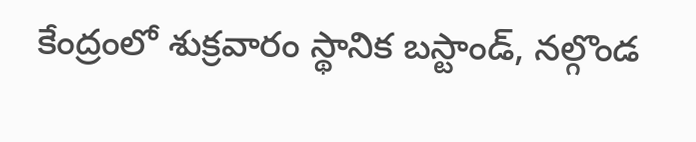కేంద్రంలో శుక్రవారం స్థానిక బస్టాండ్, నల్గొండ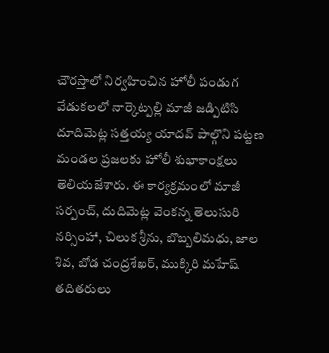చౌరస్తాలో నిర్వహించిన హోలీ పండుగ వేడుకలలో నార్కెట్పల్లి మాజీ జడ్పిటిసి దూదిమెట్ల సత్తయ్య యాదవ్ పాల్గొని పట్టణ మండల ప్రజలకు హోలీ శుభాకాంక్షలు తెలియజేశారు. ఈ కార్యక్రమంలో మాజీ సర్పంచ్, దుదిమెట్ల వెంకన్న తెలుసురి నర్సింహా, చిలుక శ్రీను, బొబ్బలిమధు, జాల శివ, బోడ చంద్రశేఖర్, ముక్కిరి మహేష్ తదితరులు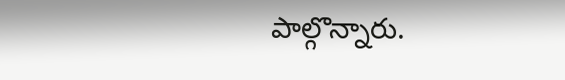పాల్గొన్నారు.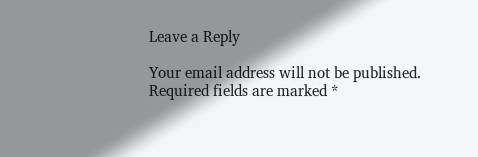Leave a Reply

Your email address will not be published. Required fields are marked *